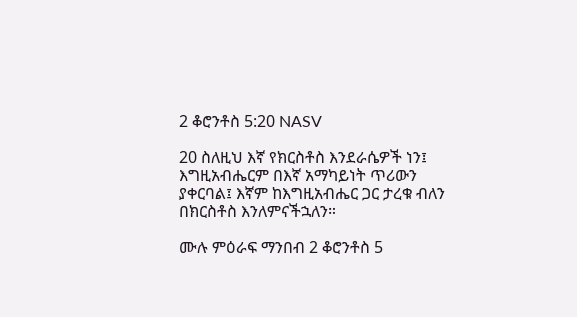2 ቆሮንቶስ 5:20 NASV

20 ስለዚህ እኛ የክርስቶስ እንደራሴዎች ነን፤ እግዚአብሔርም በእኛ አማካይነት ጥሪውን ያቀርባል፤ እኛም ከእግዚአብሔር ጋር ታረቁ ብለን በክርስቶስ እንለምናችኋለን።

ሙሉ ምዕራፍ ማንበብ 2 ቆሮንቶስ 5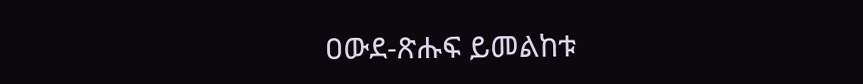ዐውደ-ጽሑፍ ይመልከቱ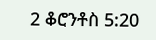2 ቆሮንቶስ 5:20